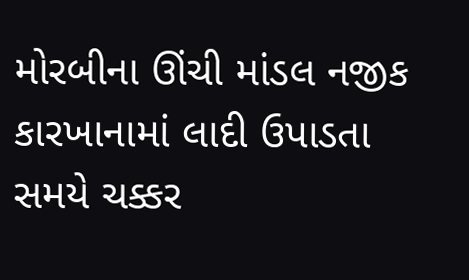મોરબીના ઊંચી માંડલ નજીક કારખાનામાં લાદી ઉપાડતા સમયે ચક્કર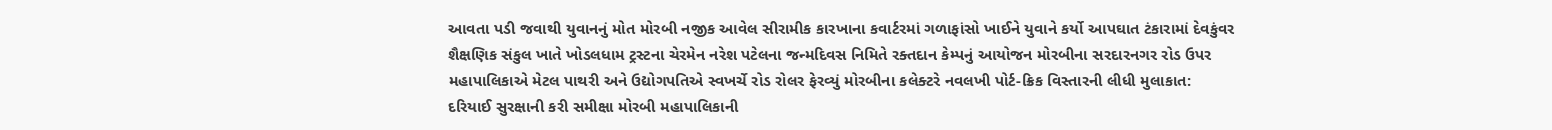આવતા પડી જવાથી યુવાનનું મોત મોરબી નજીક આવેલ સીરામીક કારખાના કવાર્ટરમાં ગળાફાંસો ખાઈને યુવાને કર્યો આપઘાત ટંકારામાં દેવકુંવર શૈક્ષણિક સંકુલ ખાતે ખોડલધામ ટ્રસ્ટના ચેરમેન નરેશ પટેલના જન્મદિવસ નિમિતે રક્તદાન કેમ્પનું આયોજન મોરબીના સરદારનગર રોડ ઉપર મહાપાલિકાએ મેટલ પાથરી અને ઉદ્યોગપતિએ સ્વખર્ચે રોડ રોલર ફેરવ્યું મોરબીના કલેક્ટરે નવલખી પોર્ટ-ક્રિક વિસ્તારની લીધી મુલાકાત: દરિયાઈ સુરક્ષાની કરી સમીક્ષા મોરબી મહાપાલિકાની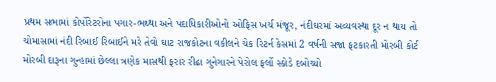પ્રથમ સભામાં કોર્પોરેટરોના પગાર-ભથ્થા અને પદાધિકારીઓનો ઓફિસ ખર્ચ મંજૂર, નંદીઘરમાં અવ્યવસ્થા દૂર ન થાય તો ચોમાસામાં નંદી રિબાઈ રિબાઈને મરે તેવો ઘાટ રાજકોટના વકીલને ચેક રિટર્ન કેસમાં 2 વર્ષની સજા ફટકારતી મોરબી કોર્ટ મોરબી દારૂના ગુન્હામાં છેલ્લા ત્રણેક માસથી ફરાર રીઢા ગુનેગારને પેરોલ ફર્લો સ્કોડે દબોચ્યો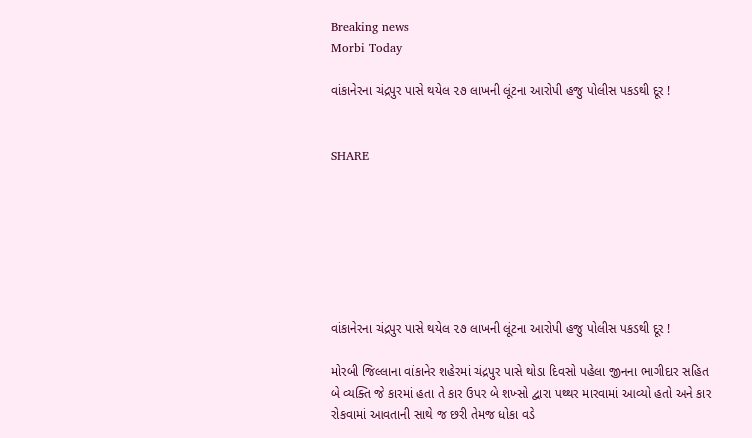Breaking news
Morbi Today

વાંકાનેરના ચંદ્રપુર પાસે થયેલ ૨૭ લાખની લૂંટના આરોપી હજુ પોલીસ પકડથી દૂર !


SHARE







વાંકાનેરના ચંદ્રપુર પાસે થયેલ ૨૭ લાખની લૂંટના આરોપી હજુ પોલીસ પકડથી દૂર !

મોરબી જિલ્લાના વાંકાનેર શહેરમાં ચંદ્રપુર પાસે થોડા દિવસો પહેલા જીનના ભાગીદાર સહિત બે વ્યક્તિ જે કારમાં હતા તે કાર ઉપર બે શખ્સો દ્વારા પથ્થર મારવામાં આવ્યો હતો અને કાર રોકવામાં આવતાની સાથે જ છરી તેમજ ધોકા વડે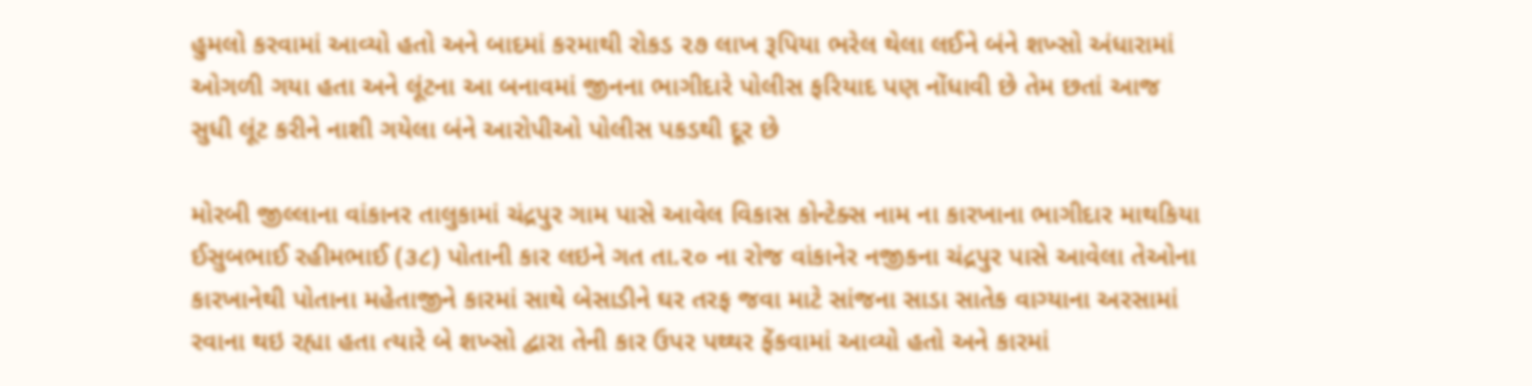હુમલો કરવામાં આવ્યો હતો અને બાદમાં કરમાથી રોકડ ૨૭ લાખ રૂપિયા ભરેલ થેલા લઈને બંને શખ્સો અંધારામાં ઓગળી ગયા હતા અને લૂંટના આ બનાવમાં જીનના ભાગીદારે પોલીસ ફરિયાદ પણ નોંધાવી છે તેમ છતાં આજ સુધી લૂંટ કરીને નાશી ગયેલા બંને આરોપીઓ પોલીસ પકડથી દૂર છે

મોરબી જીલ્લાના વાંકાનર તાલુકામાં ચંદ્રપુર ગામ પાસે આવેલ વિકાસ કોન્ટેક્સ નામ ના કારખાના ભાગીદાર માથકિયા ઈસુબભાઈ રહીમભાઈ (૩૮) પોતાની કાર લઇને ગત તા.૨૦ ના રોજ વાંકાનેર નજીકના ચંદ્રપુર પાસે આવેલા તેઓના કારખાનેથી પોતાના મહેતાજીને કારમાં સાથે બેસાડીને ઘર તરફ જવા માટે સાંજના સાડા સાતેક વાગ્યાના અરસામાં રવાના થઇ રહ્યા હતા ત્યારે બે શખ્સો દ્વારા તેની કાર ઉપર પથ્થર ફેંકવામાં આવ્યો હતો અને કારમાં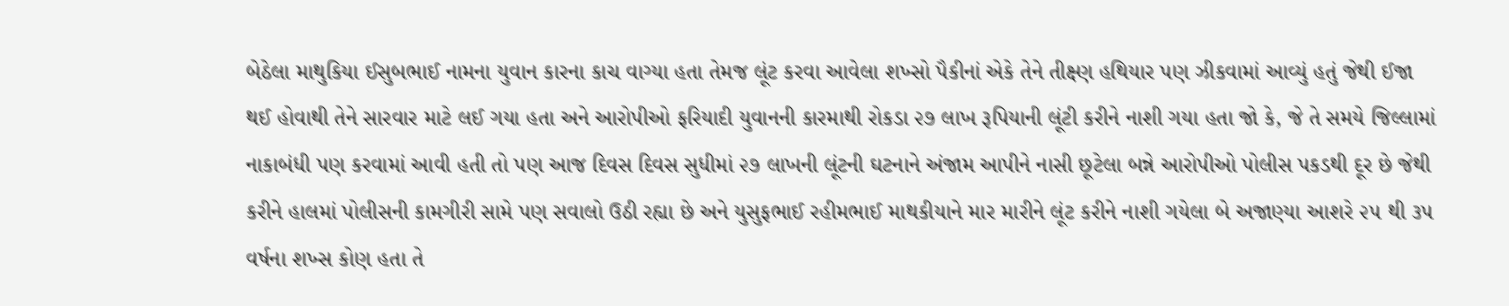બેઠેલા માથુકિયા ઈસુબભાઈ નામના યુવાન કારના કાચ વાગ્યા હતા તેમજ લૂંટ કરવા આવેલા શખ્સો પૈકીનાં એકે તેને તીક્ષ્ણ હથિયાર પણ ઝીકવામાં આવ્યું હતું જેથી ઈજા થઈ હોવાથી તેને સારવાર માટે લઈ ગયા હતા અને આરોપીઓ ફરિયાદી યુવાનની કારમાથી રોકડા ૨૭ લાખ રૂપિયાની લૂંટી કરીને નાશી ગયા હતા જો કે, જે તે સમયે જિલ્લામાં નાકાબંધી પણ કરવામાં આવી હતી તો પણ આજ દિવસ દિવસ સુધીમાં ૨૭ લાખની લૂંટની ઘટનાને અંજામ આપીને નાસી છૂટેલા બન્ને આરોપીઓ પોલીસ પકડથી દૂર છે જેથી કરીને હાલમાં પોલીસની કામગીરી સામે પણ સવાલો ઉઠી રહ્યા છે અને યુસુફભાઈ રહીમભાઈ માથકીયાને માર મારીને લૂંટ કરીને નાશી ગયેલા બે અજાણ્યા આશરે ૨૫ થી ૩૫ વર્ષના શખ્સ કોણ હતા તે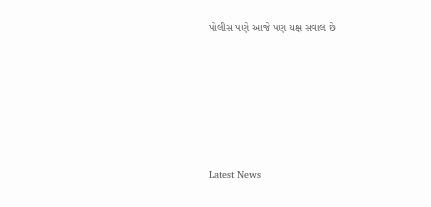પોલીસ પણે આજે પણ યક્ષ સવાલ છે






Latest News